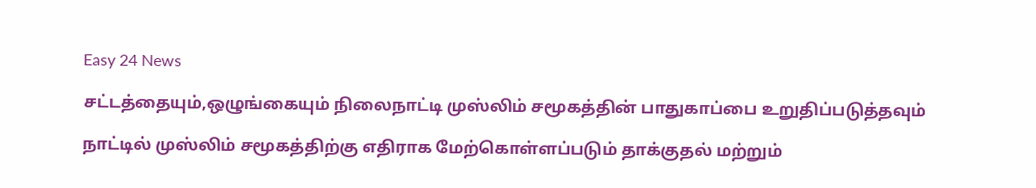Easy 24 News

சட்டத்தையும்,ஒழுங்கையும் நிலைநாட்டி முஸ்லிம் சமூகத்தின் பாதுகாப்பை உறுதிப்படுத்தவும்

நாட்டில் முஸ்லிம் சமூகத்திற்கு எதிராக மேற்கொள்ளப்படும் தாக்குதல் மற்றும்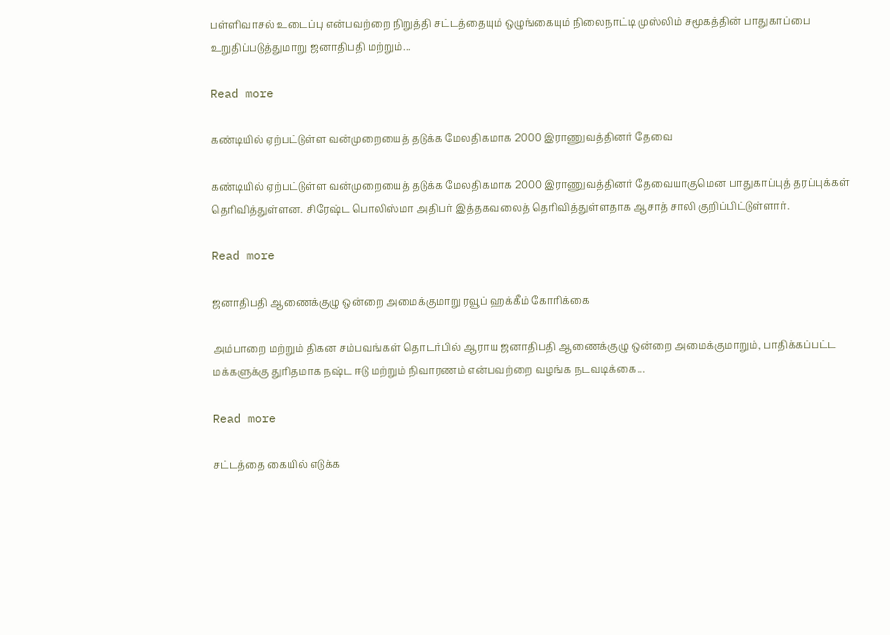பள்ளிவாசல் உடைப்பு என்பவற்றை நிறுத்தி சட்டத்தையும் ஒழுங்கையும் நிலைநாட்டி முஸ்லிம் சமூகத்தின் பாதுகாப்பை உறுதிப்படுத்துமாறு ஜனாதிபதி மற்றும்...

Read more

கண்டியில் ஏற்பட்டுள்ள வன்முறையைத் தடுக்க மேலதிகமாக 2000 இராணுவத்தினர் தேவை

கண்டியில் ஏற்பட்டுள்ள வன்முறையைத் தடுக்க மேலதிகமாக 2000 இராணுவத்தினர் தேவையாகுமென பாதுகாப்புத் தரப்புக்கள் தெரிவித்துள்ளன. சிரேஷ்ட பொலிஸ்மா அதிபர் இத்தகவலைத் தெரிவித்துள்ளதாக ஆசாத் சாலி குறிப்பிட்டுள்ளார்.

Read more

ஜனாதிபதி ஆணைக்குழு ஒன்றை அமைக்குமாறு ரவூப் ஹக்கீம் கோரிக்கை

அம்பாறை மற்றும் திகன சம்பவங்கள் தொடர்பில் ஆராய ஜனாதிபதி ஆணைக்குழு ஒன்றை அமைக்குமாறும், பாதிக்கப்பட்ட மக்களுக்கு துரிதமாக நஷ்ட ஈடு மற்றும் நிவாரணம் என்பவற்றை வழங்க நடவடிக்கை...

Read more

சட்டத்தை கையில் எடுக்க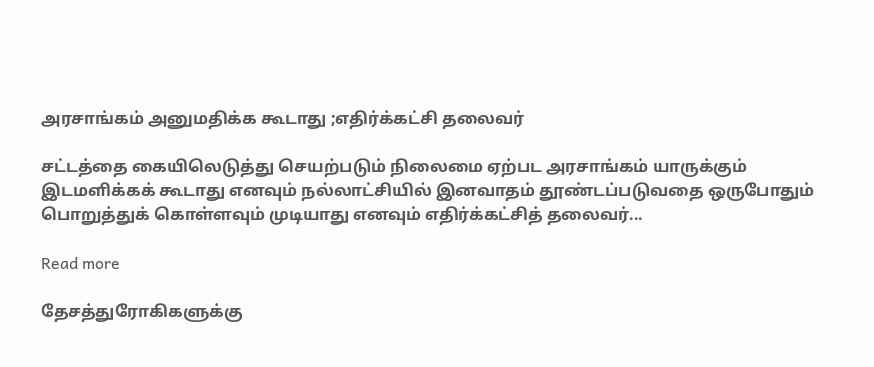அரசாங்கம் அனுமதிக்க கூடாது ;எதிர்க்கட்சி தலைவர்

சட்டத்தை கையிலெடுத்து செயற்படும் நிலைமை ஏற்பட அரசாங்கம் யாருக்கும் இடமளிக்கக் கூடாது எனவும் நல்லாட்சியில் இனவாதம் தூண்டப்படுவதை ஒருபோதும் பொறுத்துக் கொள்ளவும் முடியாது எனவும் எதிர்க்கட்சித் தலைவர்...

Read more

தேசத்துரோகிகளுக்கு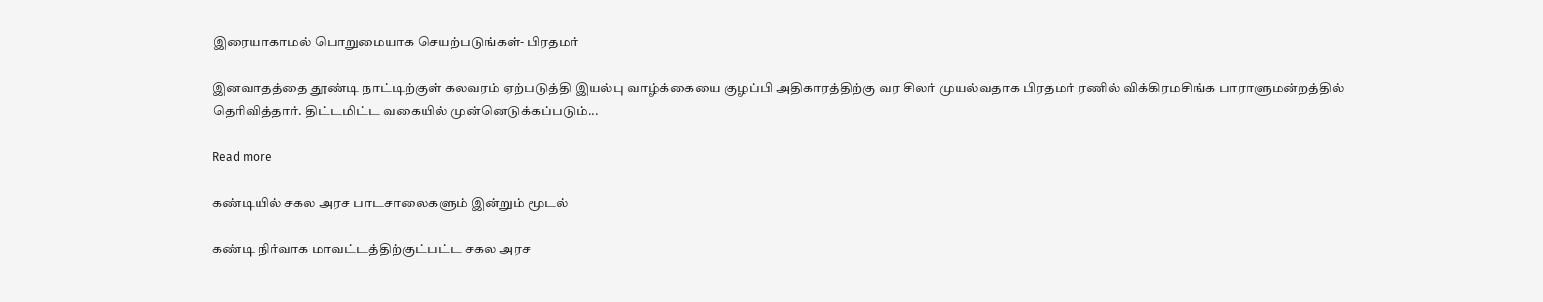இரையாகாமல் பொறுமையாக செயற்படுங்கள்- பிரதமர்

இனவாதத்தை தூண்டி நாட்டிற்குள் கலவரம் ஏற்படுத்தி இயல்பு வாழ்க்கையை குழப்பி அதிகாரத்திற்கு வர சிலர் முயல்வதாக பிரதமர் ரணில் விக்கிரமசிங்க பாராளுமன்றத்தில் தெரிவித்தார். திட்டமிட்ட வகையில் முன்னெடுக்கப்படும்...

Read more

கண்டியில் சகல அரச பாடசாலைகளும் இன்றும் மூடல்

கண்டி நிர்வாக மாவட்டத்திற்குட்பட்ட சகல அரச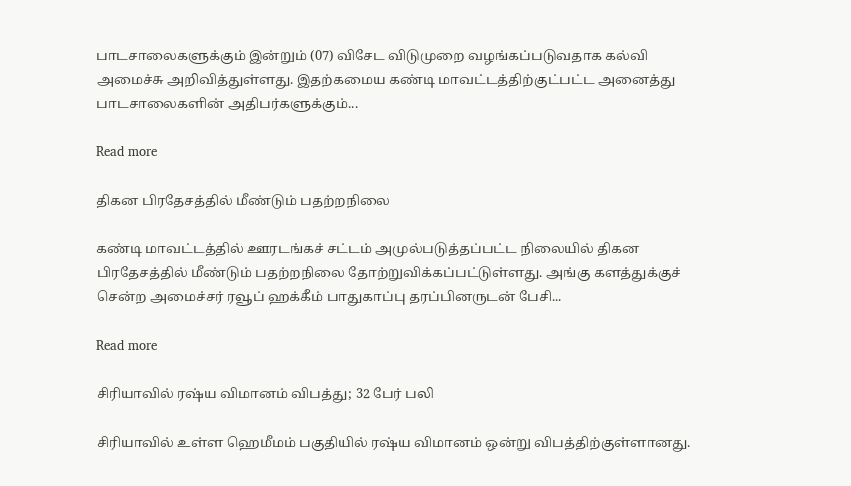பாடசாலைகளுக்கும் இன்றும் (07) விசேட விடுமுறை வழங்கப்படுவதாக கல்வி அமைச்சு அறிவித்துள்ளது. இதற்கமைய கண்டி மாவட்டத்திற்குட்பட்ட அனைத்து பாடசாலைகளின் அதிபர்களுக்கும்...

Read more

திகன பிரதேசத்தில் மீண்டும் பதற்றநிலை

கண்டி மாவட்டத்தில் ஊரடங்கச் சட்டம் அமுல்படுத்தப்பட்ட நிலையில் திகன பிரதேசத்தில் மீண்டும் பதற்றநிலை தோற்றுவிக்கப்பட்டுள்ளது. அங்கு களத்துக்குச் சென்ற அமைச்சர் ரவூப் ஹக்கீம் பாதுகாப்பு தரப்பினருடன் பேசி...

Read more

சிரியாவில் ரஷ்ய விமானம் விபத்து; 32 பேர் பலி

சிரியாவில் உள்ள ஹெமீமம் பகுதியில் ரஷ்ய விமானம் ஒன்று விபத்திற்குள்ளானது.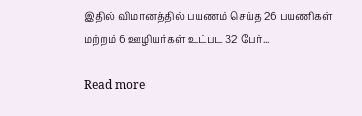இதில் விமானத்தில் பயணம் செய்த 26 பயணிகள் மற்றம் 6 ஊழியர்கள் உட்பட 32 பேர்...

Read more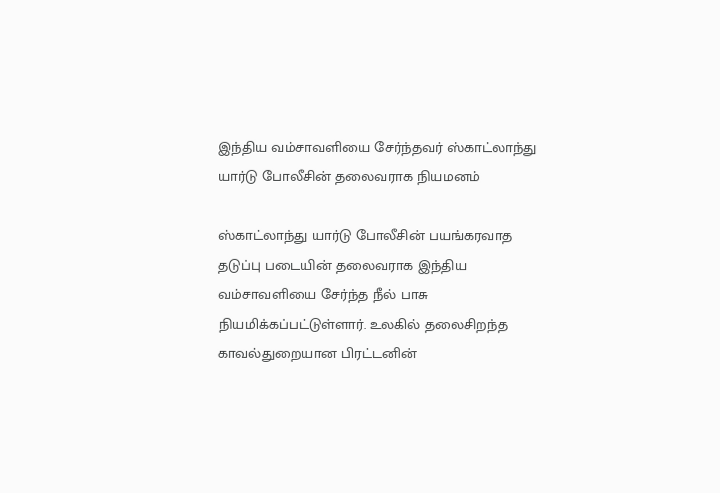இந்திய வம்சாவளியை சேர்ந்தவர் ஸ்காட்லாந்து யார்டு போலீசின் தலைவராக நியமனம்

ஸ்காட்லாந்து யார்டு போலீசின் பயங்கரவாத தடுப்பு படையின் தலைவராக இந்திய வம்சாவளியை சேர்ந்த நீல் பாசு நியமிக்கப்பட்டுள்ளார். உலகில் தலைசிறந்த காவல்துறையான பிரட்டனின்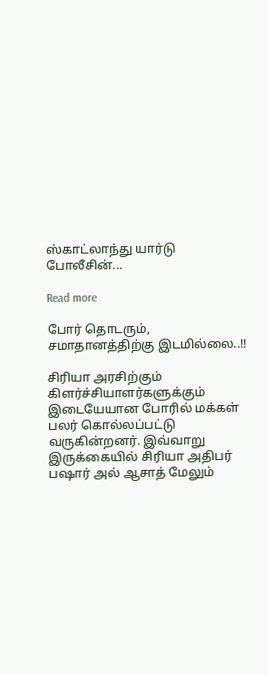ஸ்காட்லாந்து யார்டு போலீசின்...

Read more

போர் தொடரும், சமாதானத்திற்கு இடமில்லை..!!

சிரியா அரசிற்கும் கிளர்ச்சியாளர்களுக்கும் இடையேயான போரில் மக்கள் பலர் கொல்லப்பட்டு வருகின்றனர். இவ்வாறு இருக்கையில் சிரியா அதிபர் பஷார் அல் ஆசாத் மேலும்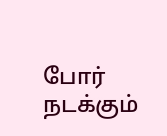போர் நடக்கும்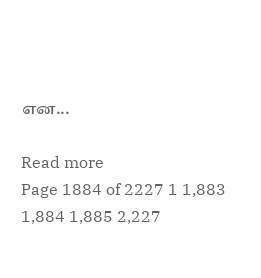என...

Read more
Page 1884 of 2227 1 1,883 1,884 1,885 2,227